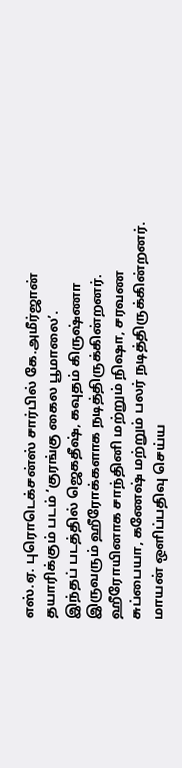எஸ்.ஏ. புரொடெக்சன்ஸ் சார்பில் கே.அமீர்ஜான் தயாரிக்கும் படம் ‘குரங்கு கைல பூமாலை’.
இந்தப் படத்தில் ஜெகதீஷ், கவுதம் கிருஷ்ணா இருவரும் ஹீரோக்களாக நடித்திருக்கின்றனர். ஹீரோயினாக சாந்தினி மற்றும் நிஷா, சரவண சுப்பையா, கணேஷ் மற்றும் பலர் நடித்திருக்கின்றனர்.
மாயன் ஒளிப்பதிவு செய்ய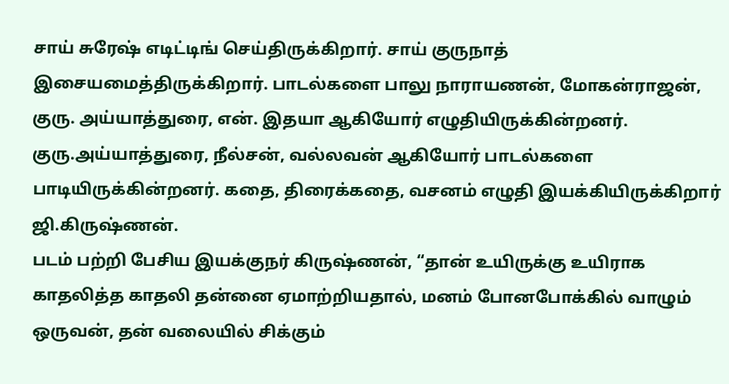சாய் சுரேஷ் எடிட்டிங் செய்திருக்கிறார். சாய் குருநாத் இசையமைத்திருக்கிறார். பாடல்களை பாலு நாராயணன், மோகன்ராஜன், குரு. அய்யாத்துரை, என். இதயா ஆகியோர் எழுதியிருக்கின்றனர். குரு.அய்யாத்துரை, நீல்சன், வல்லவன் ஆகியோர் பாடல்களை பாடியிருக்கின்றனர். கதை, திரைக்கதை, வசனம் எழுதி இயக்கியிருக்கிறார் ஜி.கிருஷ்ணன்.
படம் பற்றி பேசிய இயக்குநர் கிருஷ்ணன், “தான் உயிருக்கு உயிராக காதலித்த காதலி தன்னை ஏமாற்றியதால், மனம் போனபோக்கில் வாழும் ஒருவன், தன் வலையில் சிக்கும்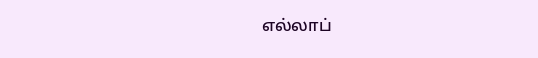எல்லாப்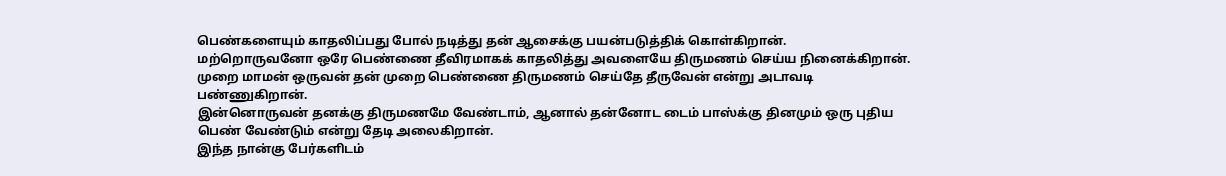பெண்களையும் காதலிப்பது போல் நடித்து தன் ஆசைக்கு பயன்படுத்திக் கொள்கிறான்.
மற்றொருவனோ ஒரே பெண்ணை தீவிரமாகக் காதலித்து அவளையே திருமணம் செய்ய நினைக்கிறான்.
முறை மாமன் ஒருவன் தன் முறை பெண்ணை திருமணம் செய்தே தீருவேன் என்று அடாவடி பண்ணுகிறான்.
இன்னொருவன் தனக்கு திருமணமே வேண்டாம், ஆனால் தன்னோட டைம் பாஸ்க்கு தினமும் ஒரு புதிய பெண் வேண்டும் என்று தேடி அலைகிறான்.
இந்த நான்கு பேர்களிடம்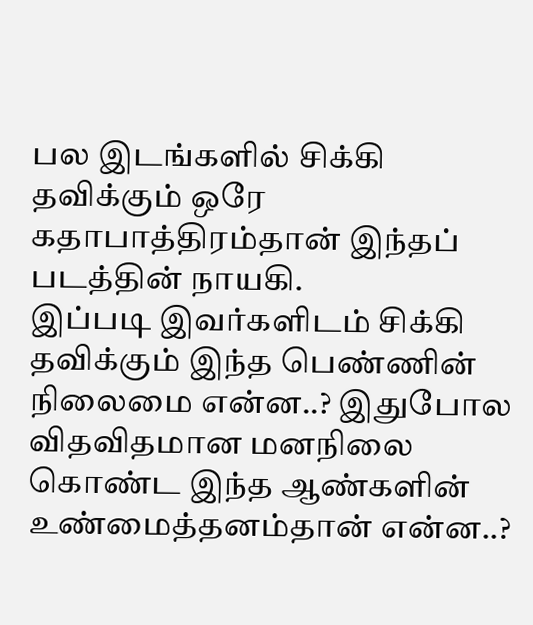பல இடங்களில் சிக்கி தவிக்கும் ஒரே கதாபாத்திரம்தான் இந்தப் படத்தின் நாயகி.
இப்படி இவர்களிடம் சிக்கி தவிக்கும் இந்த பெண்ணின் நிலைமை என்ன..? இதுபோல விதவிதமான மனநிலை கொண்ட இந்த ஆண்களின் உண்மைத்தனம்தான் என்ன..?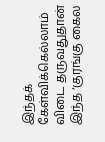இந்தக் கேள்விக்கெல்லாம் விடை தருவதுதான் இந்த ‘குரங்கு கைல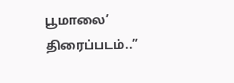பூமாலை’ திரைப்படம்..”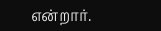என்றார்.